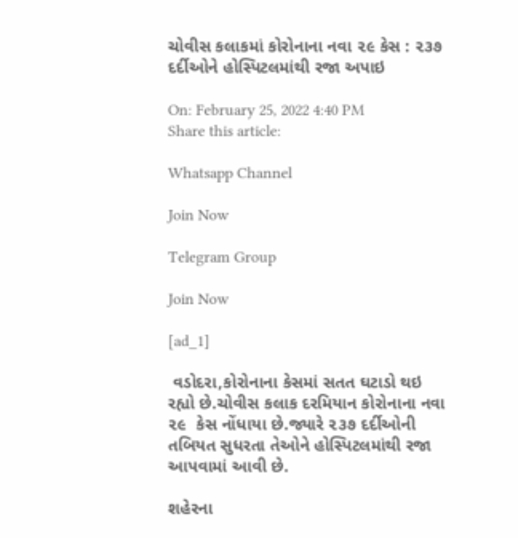ચોવીસ કલાકમાં કોરોનાના નવા ૨૯ કેસ : ૨૩૭ દર્દીઓને હોસ્પિટલમાંથી રજા અપાઇ

On: February 25, 2022 4:40 PM
Share this article:

Whatsapp Channel

Join Now

Telegram Group

Join Now

[ad_1]

 વડોદરા,કોરોનાના કેસમાં સતત ઘટાડો થઇ  રહ્યો છે.ચોવીસ કલાક દરમિયાન કોરોનાના નવા ૨૯  કેસ નોંધાયા છે.જ્યારે ૨૩૭ દર્દીઓની તબિયત સુધરતા તેઓને હોસ્પિટલમાંથી રજા આપવામાં આવી છે.

શહેરના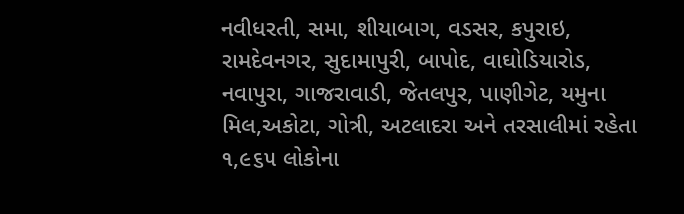નવીધરતી, સમા, શીયાબાગ, વડસર, કપુરાઇ, રામદેવનગર, સુદામાપુરી, બાપોદ, વાઘોડિયારોડ, નવાપુરા, ગાજરાવાડી, જેતલપુર, પાણીગેટ, યમુના મિલ,અકોટા, ગોત્રી, અટલાદરા અને તરસાલીમાં રહેતા ૧,૯૬૫ લોકોના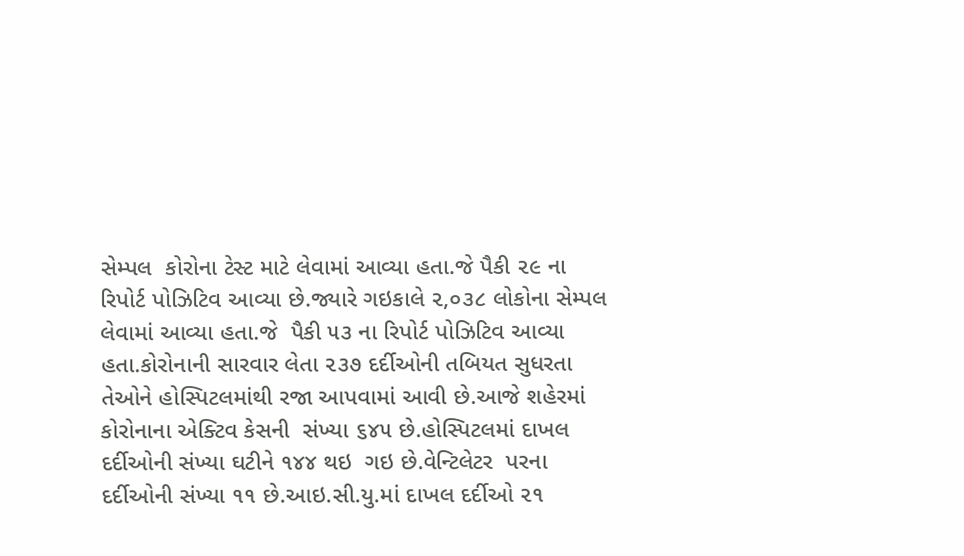સેમ્પલ  કોરોના ટેસ્ટ માટે લેવામાં આવ્યા હતા.જે પૈકી ૨૯ ના  રિપોર્ટ પોઝિટિવ આવ્યા છે.જ્યારે ગઇકાલે ૨,૦૩૮ લોકોના સેમ્પલ લેવામાં આવ્યા હતા.જે  પૈકી ૫૩ ના રિપોર્ટ પોઝિટિવ આવ્યા હતા.કોરોનાની સારવાર લેતા ૨૩૭ દર્દીઓની તબિયત સુધરતા તેઓને હોસ્પિટલમાંથી રજા આપવામાં આવી છે.આજે શહેરમાં કોરોનાના એક્ટિવ કેસની  સંખ્યા ૬૪૫ છે.હોસ્પિટલમાં દાખલ દર્દીઓની સંખ્યા ઘટીને ૧૪૪ થઇ  ગઇ છે.વેન્ટિલેટર  પરના દર્દીઓની સંખ્યા ૧૧ છે.આઇ.સી.યુ.માં દાખલ દર્દીઓ ૨૧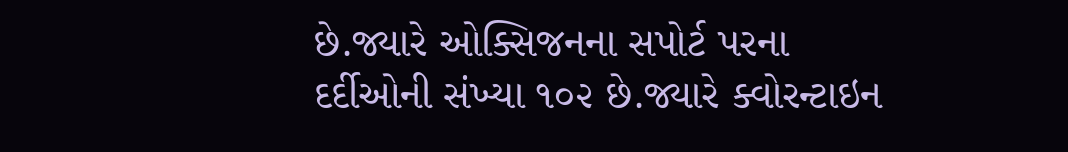છે.જ્યારે ઓક્સિજનના સપોર્ટ પરના દર્દીઓની સંખ્યા ૧૦૨ છે.જ્યારે ક્વોરન્ટાઇન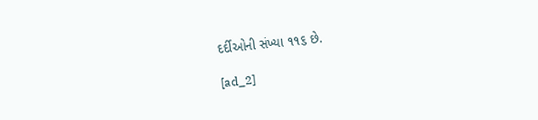દર્દીઓની સંખ્યા ૧૧૬ છે.

[ad_2]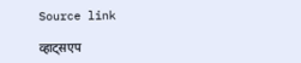Source link

व्हाट्सएप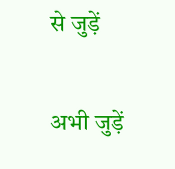से जुड़ें

अभी जुड़ें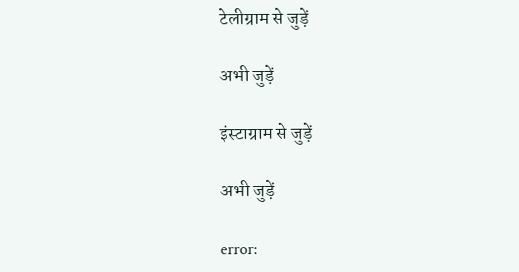टेलीग्राम से जुड़ें

अभी जुड़ें

इंस्टाग्राम से जुड़ें

अभी जुड़ें

error: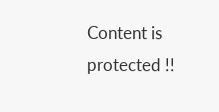Content is protected !!